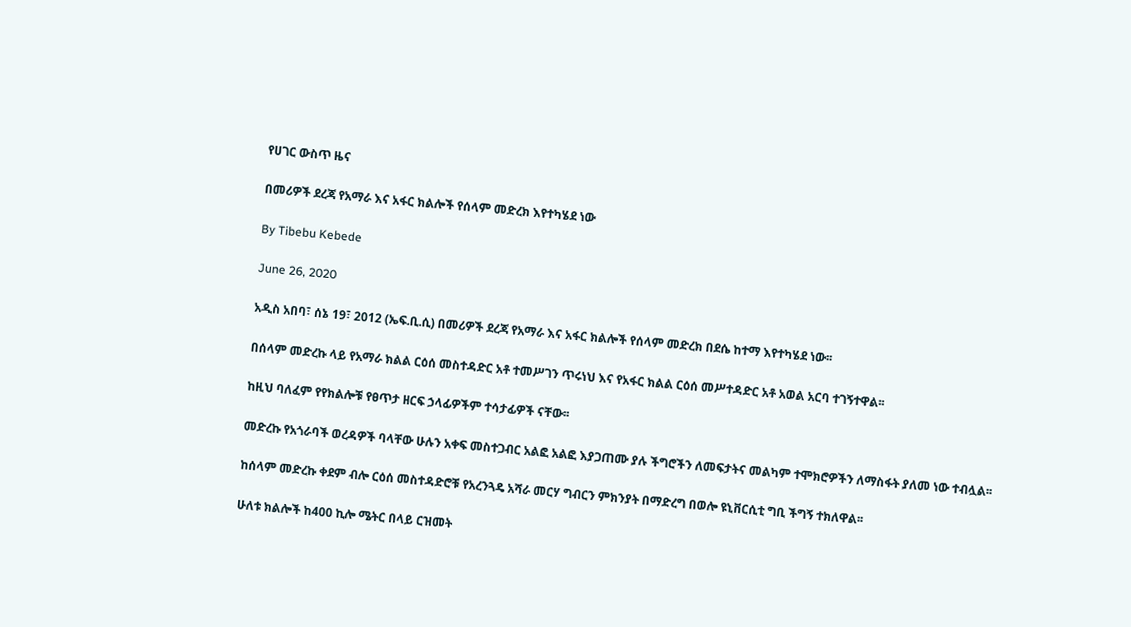የሀገር ውስጥ ዜና

በመሪዎች ደረጃ የአማራ እና አፋር ክልሎች የሰላም መድረክ እየተካሄደ ነው

By Tibebu Kebede

June 26, 2020

አዲስ አበባ፣ ሰኔ 19፣ 2012 (ኤፍ.ቢ.ሲ) በመሪዎች ደረጃ የአማራ እና አፋር ክልሎች የሰላም መድረክ በደሴ ከተማ እየተካሄደ ነው፡፡

በሰላም መድረኩ ላይ የአማራ ክልል ርዕሰ መስተዳድር አቶ ተመሥገን ጥሩነህ እና የአፋር ክልል ርዕሰ መሥተዳድር አቶ አወል አርባ ተገኝተዋል፡፡

ከዚህ ባለፈም የየክልሎቹ የፀጥታ ዘርፍ ኃላፊዎችም ተሳታፊዎች ናቸው፡፡

መድረኩ የአጎራባች ወረዳዎች ባላቸው ሁሉን አቀፍ መስተጋብር አልፎ አልፎ እያጋጠሙ ያሉ ችግሮችን ለመፍታትና መልካም ተሞክሮዎችን ለማስፋት ያለመ ነው ተብሏል፡፡

ከሰላም መድረኩ ቀደም ብሎ ርዕሰ መስተዳድሮቹ የአረንጓዴ አሻራ መርሃ ግብርን ምክንያት በማድረግ በወሎ ዩኒቨርሲቲ ግቢ ችግኝ ተክለዋል፡፡

ሁለቱ ክልሎች ከ400 ኪሎ ሜትር በላይ ርዝመት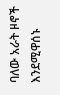ባለው አራት ዞኖች እንደሚዋሰኑ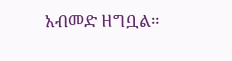አብመድ ዘግቧል።